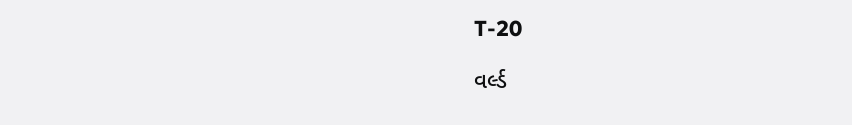T-20

વર્લ્ડ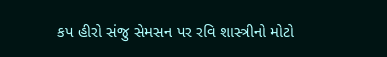કપ હીરો સંજુ સેમસન પર રવિ શાસ્ત્રીનો મોટો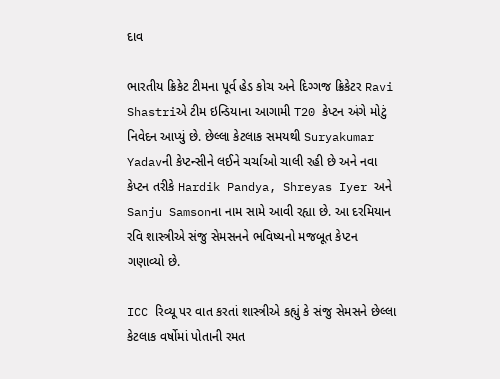દાવ

ભારતીય ક્રિકેટ ટીમના પૂર્વ હેડ કોચ અને દિગ્ગજ ક્રિકેટર Ravi Shastriએ ટીમ ઇન્ડિયાના આગામી T20 કેપ્ટન અંગે મોટું નિવેદન આપ્યું છે. છેલ્લા કેટલાક સમયથી Suryakumar Yadavની કેપ્ટન્સીને લઈને ચર્ચાઓ ચાલી રહી છે અને નવા કેપ્ટન તરીકે Hardik Pandya, Shreyas Iyer અને Sanju Samsonના નામ સામે આવી રહ્યા છે. આ દરમિયાન રવિ શાસ્ત્રીએ સંજુ સેમસનને ભવિષ્યનો મજબૂત કેપ્ટન ગણાવ્યો છે.

ICC રિવ્યૂ પર વાત કરતાં શાસ્ત્રીએ કહ્યું કે સંજુ સેમસને છેલ્લા કેટલાક વર્ષોમાં પોતાની રમત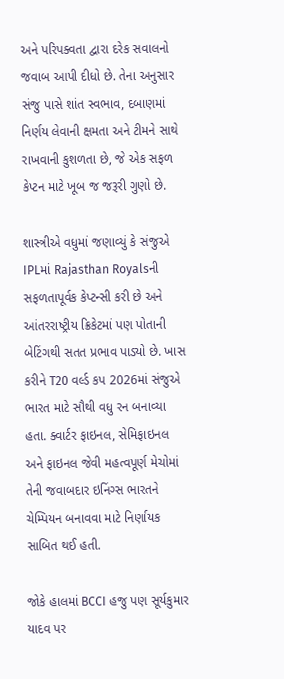અને પરિપક્વતા દ્વારા દરેક સવાલનો જવાબ આપી દીધો છે. તેના અનુસાર સંજુ પાસે શાંત સ્વભાવ, દબાણમાં નિર્ણય લેવાની ક્ષમતા અને ટીમને સાથે રાખવાની કુશળતા છે, જે એક સફળ કેપ્ટન માટે ખૂબ જ જરૂરી ગુણો છે.

શાસ્ત્રીએ વધુમાં જણાવ્યું કે સંજુએ IPLમાં Rajasthan Royalsની સફળતાપૂર્વક કેપ્ટન્સી કરી છે અને આંતરરાષ્ટ્રીય ક્રિકેટમાં પણ પોતાની બેટિંગથી સતત પ્રભાવ પાડ્યો છે. ખાસ કરીને T20 વર્લ્ડ કપ 2026માં સંજુએ ભારત માટે સૌથી વધુ રન બનાવ્યા હતા. ક્વાર્ટર ફાઇનલ, સેમિફાઇનલ અને ફાઇનલ જેવી મહત્વપૂર્ણ મેચોમાં તેની જવાબદાર ઇનિંગ્સ ભારતને ચેમ્પિયન બનાવવા માટે નિર્ણાયક સાબિત થઈ હતી.

જોકે હાલમાં BCCI હજુ પણ સૂર્યકુમાર યાદવ પર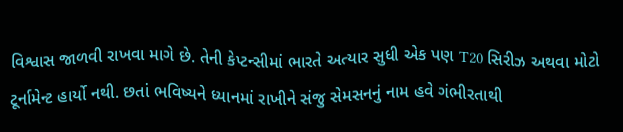વિશ્વાસ જાળવી રાખવા માગે છે. તેની કેપ્ટન્સીમાં ભારતે અત્યાર સુધી એક પણ T20 સિરીઝ અથવા મોટો ટૂર્નામેન્ટ હાર્યો નથી. છતાં ભવિષ્યને ધ્યાનમાં રાખીને સંજુ સેમસનનું નામ હવે ગંભીરતાથી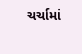ચર્ચામાં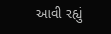આવી રહ્યું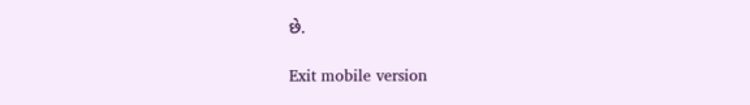છે.

Exit mobile version